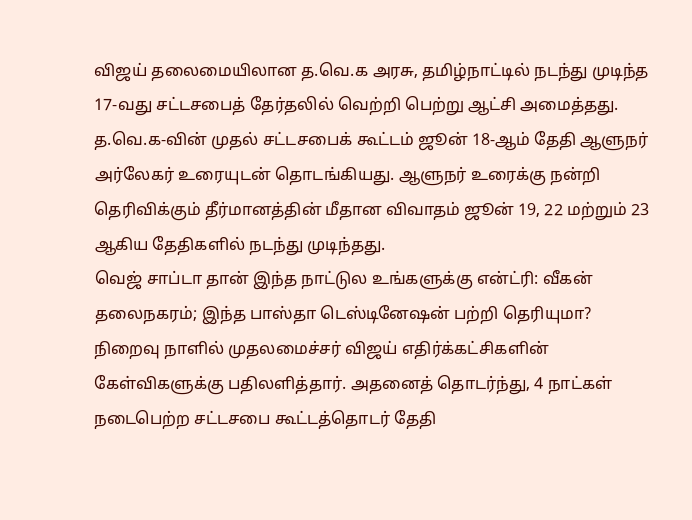விஜய் தலைமையிலான த.வெ.க அரசு, தமிழ்நாட்டில் நடந்து முடிந்த 17-வது சட்டசபைத் தேர்தலில் வெற்றி பெற்று ஆட்சி அமைத்தது. த.வெ.க-வின் முதல் சட்டசபைக் கூட்டம் ஜூன் 18-ஆம் தேதி ஆளுநர் அர்லேகர் உரையுடன் தொடங்கியது. ஆளுநர் உரைக்கு நன்றி தெரிவிக்கும் தீர்மானத்தின் மீதான விவாதம் ஜூன் 19, 22 மற்றும் 23 ஆகிய தேதிகளில் நடந்து முடிந்தது.
வெஜ் சாப்டா தான் இந்த நாட்டுல உங்களுக்கு என்ட்ரி: வீகன் தலைநகரம்; இந்த பாஸ்தா டெஸ்டினேஷன் பற்றி தெரியுமா?
நிறைவு நாளில் முதலமைச்சர் விஜய் எதிர்க்கட்சிகளின் கேள்விகளுக்கு பதிலளித்தார். அதனைத் தொடர்ந்து, 4 நாட்கள் நடைபெற்ற சட்டசபை கூட்டத்தொடர் தேதி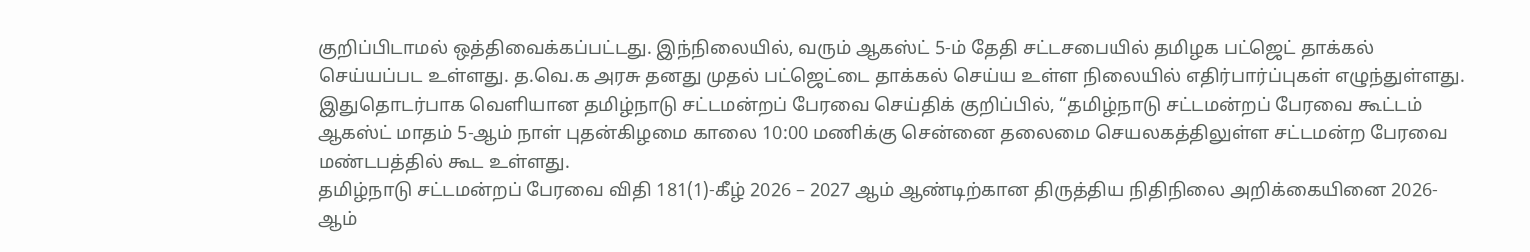குறிப்பிடாமல் ஒத்திவைக்கப்பட்டது. இந்நிலையில், வரும் ஆகஸ்ட் 5-ம் தேதி சட்டசபையில் தமிழக பட்ஜெட் தாக்கல் செய்யப்பட உள்ளது. த.வெ.க அரசு தனது முதல் பட்ஜெட்டை தாக்கல் செய்ய உள்ள நிலையில் எதிர்பார்ப்புகள் எழுந்துள்ளது.
இதுதொடர்பாக வெளியான தமிழ்நாடு சட்டமன்றப் பேரவை செய்திக் குறிப்பில், “தமிழ்நாடு சட்டமன்றப் பேரவை கூட்டம் ஆகஸ்ட் மாதம் 5-ஆம் நாள் புதன்கிழமை காலை 10:00 மணிக்கு சென்னை தலைமை செயலகத்திலுள்ள சட்டமன்ற பேரவை மண்டபத்தில் கூட உள்ளது.
தமிழ்நாடு சட்டமன்றப் பேரவை விதி 181(1)-கீழ் 2026 – 2027 ஆம் ஆண்டிற்கான திருத்திய நிதிநிலை அறிக்கையினை 2026-ஆம்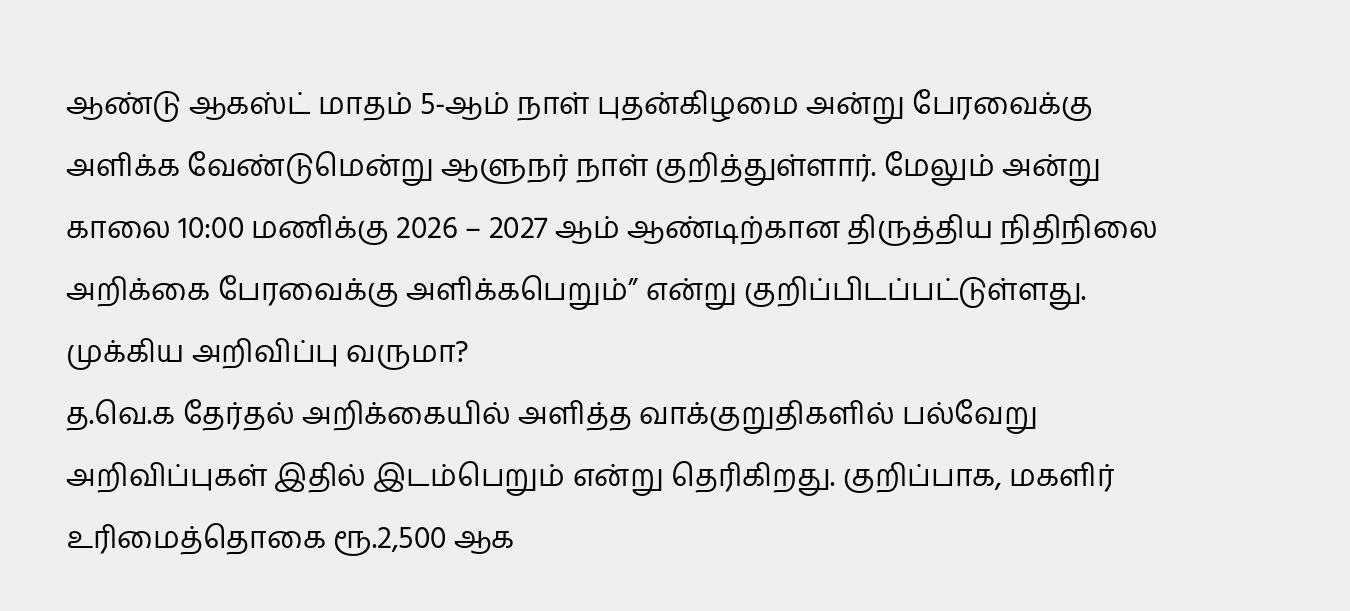ஆண்டு ஆகஸ்ட் மாதம் 5-ஆம் நாள் புதன்கிழமை அன்று பேரவைக்கு அளிக்க வேண்டுமென்று ஆளுநர் நாள் குறித்துள்ளார். மேலும் அன்று காலை 10:00 மணிக்கு 2026 – 2027 ஆம் ஆண்டிற்கான திருத்திய நிதிநிலை அறிக்கை பேரவைக்கு அளிக்கபெறும்” என்று குறிப்பிடப்பட்டுள்ளது.
முக்கிய அறிவிப்பு வருமா?
த.வெ.க தேர்தல் அறிக்கையில் அளித்த வாக்குறுதிகளில் பல்வேறு அறிவிப்புகள் இதில் இடம்பெறும் என்று தெரிகிறது. குறிப்பாக, மகளிர் உரிமைத்தொகை ரூ.2,500 ஆக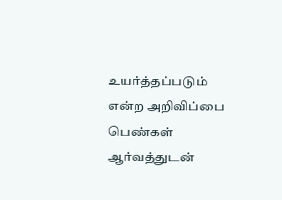உயர்த்தப்படும் என்ற அறிவிப்பை பெண்கள் ஆர்வத்துடன்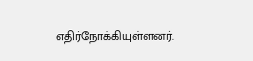எதிர்நோக்கியுள்ளனர்.